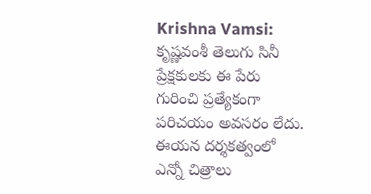Krishna Vamsi: కృష్ణవంశీ తెలుగు సినీ ప్రేక్షకులకు ఈ పేరు గురించి ప్రత్యేకంగా పరిచయం అవసరం లేదు. ఈయన దర్శకత్వంలో ఎన్నో చిత్రాలు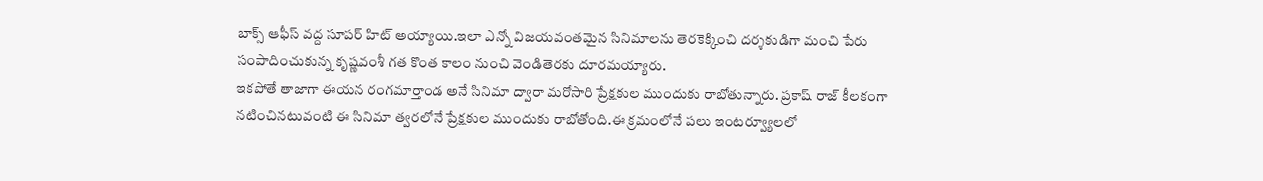బాక్స్ ఆఫీస్ వద్ద సూపర్ హిట్ అయ్యాయి.ఇలా ఎన్నో విజయవంతమైన సినిమాలను తెరకెక్కించి దర్శకుడిగా మంచి పేరు సంపాదించుకున్న కృష్ణవంశీ గత కొంత కాలం నుంచి వెండితెరకు దూరమయ్యారు.
ఇకపోతే తాజాగా ఈయన రంగమార్తాండ అనే సినిమా ద్వారా మరోసారి ప్రేక్షకుల ముందుకు రాబోతున్నారు. ప్రకాష్ రాజ్ కీలకంగా నటించినటువంటి ఈ సినిమా త్వరలోనే ప్రేక్షకుల ముందుకు రాబోతోంది.ఈ క్రమంలోనే పలు ఇంటర్వ్యూలలో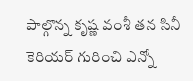పాల్గొన్న కృష్ణ వంశీ తన సినీ కెరియర్ గురించి ఎన్నో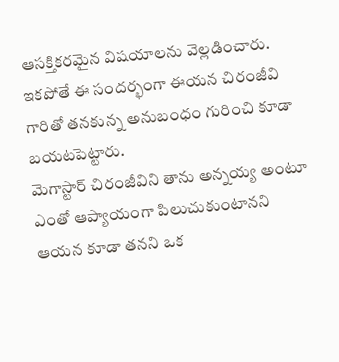ఆసక్తికరమైన విషయాలను వెల్లడించారు. ఇకపోతే ఈ సందర్భంగా ఈయన చిరంజీవి గారితో తనకున్న అనుబంధం గురించి కూడా బయటపెట్టారు.
మెగాస్టార్ చిరంజీవిని తాను అన్నయ్య అంటూ ఎంతో ఆప్యాయంగా పిలుచుకుంటానని ఆయన కూడా తనని ఒక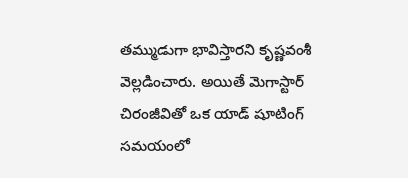తమ్ముడుగా భావిస్తారని కృష్ణవంశీ వెల్లడించారు. అయితే మెగాస్టార్ చిరంజీవితో ఒక యాడ్ షూటింగ్ సమయంలో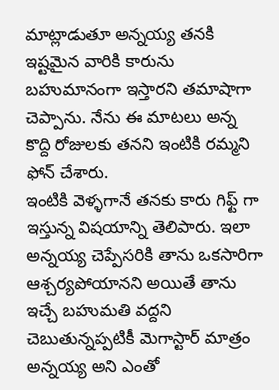మాట్లాడుతూ అన్నయ్య తనకి ఇష్టమైన వారికి కారును బహుమానంగా ఇస్తారని తమాషాగా చెప్పాను. నేను ఈ మాటలు అన్న కొద్ది రోజులకు తనని ఇంటికి రమ్మని ఫోన్ చేశారు.
ఇంటికి వెళ్ళగానే తనకు కారు గిఫ్ట్ గా ఇస్తున్న విషయాన్ని తెలిపారు. ఇలా అన్నయ్య చెప్పేసరికి తాను ఒకసారిగా ఆశ్చర్యపోయానని అయితే తాను ఇచ్చే బహుమతి వద్దని చెబుతున్నప్పటికీ మెగాస్టార్ మాత్రం అన్నయ్య అని ఎంతో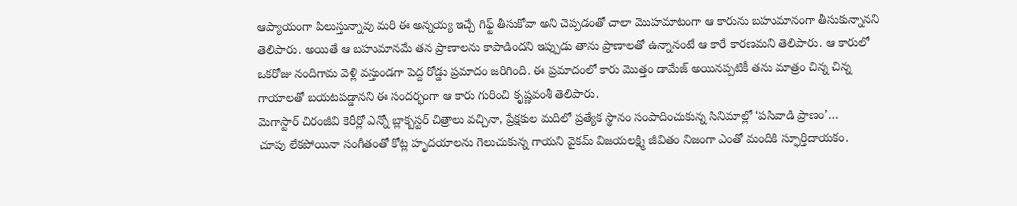ఆప్యాయంగా పిలుస్తున్నావు మరి ఈ అన్నయ్య ఇచ్చే గిఫ్ట్ తీసుకోవా అని చెప్పడంతో చాలా మొహమాటంగా ఆ కారును బహుమానంగా తీసుకున్నానని తెలిపారు. అయితే ఆ బహుమానమే తన ప్రాణాలను కాపాడిందని ఇప్పుడు తాను ప్రాణాలతో ఉన్నానంటే ఆ కారే కారణమని తెలిపారు. ఆ కారులో ఒకరోజు నందిగామ వెళ్లి వస్తుండగా పెద్ద రోడ్డు ప్రమాదం జరిగింది. ఈ ప్రమాదంలో కారు మొత్తం డామేజ్ అయినప్పటికీ తను మాత్రం చిన్న చిన్న గాయాలతో బయటపడ్డానని ఈ సందర్భంగా ఆ కారు గురించి కృష్ణవంశీ తెలిపారు.
మెగాస్టార్ చిరంజీవి కెరీర్లో ఎన్నో బ్లాక్బస్టర్ చిత్రాలు వచ్చినా, ప్రేక్షకుల మదిలో ప్రత్యేక స్థానం సంపాదించుకున్న సినిమాల్లో ‘పసివాడి ప్రాణం’…
చూపు లేకపోయినా సంగీతంతో కోట్ల హృదయాలను గెలుచుకున్న గాయని వైకమ్ విజయలక్ష్మి జీవితం నిజంగా ఎంతో మందికి స్ఫూర్తిదాయకం.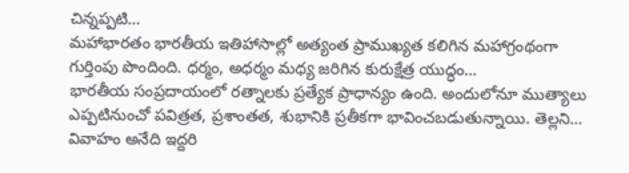చిన్నప్పటి…
మహాభారతం భారతీయ ఇతిహాసాల్లో అత్యంత ప్రాముఖ్యత కలిగిన మహాగ్రంథంగా గుర్తింపు పొందింది. ధర్మం, అధర్మం మధ్య జరిగిన కురుక్షేత్ర యుద్ధం…
భారతీయ సంప్రదాయంలో రత్నాలకు ప్రత్యేక ప్రాధాన్యం ఉంది. అందులోనూ ముత్యాలు ఎప్పటినుంచో పవిత్రత, ప్రశాంతత, శుభానికి ప్రతీకగా భావించబడుతున్నాయి. తెల్లని…
వివాహం అనేది ఇద్దరి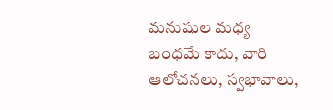మనుషుల మధ్య బంధమే కాదు, వారి ఆలోచనలు, స్వభావాలు,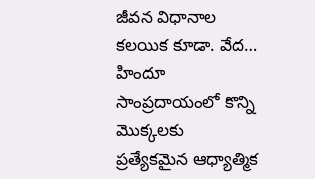జీవన విధానాల కలయిక కూడా. వేద…
హిందూ సాంప్రదాయంలో కొన్ని మొక్కలకు ప్రత్యేకమైన ఆధ్యాత్మిక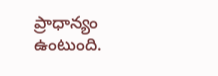ప్రాధాన్యం ఉంటుంది.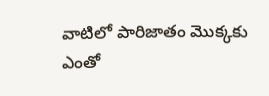వాటిలో పారిజాతం మొక్కకు ఎంతో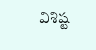విశిష్ట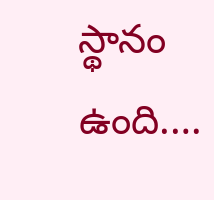స్థానం ఉంది.…